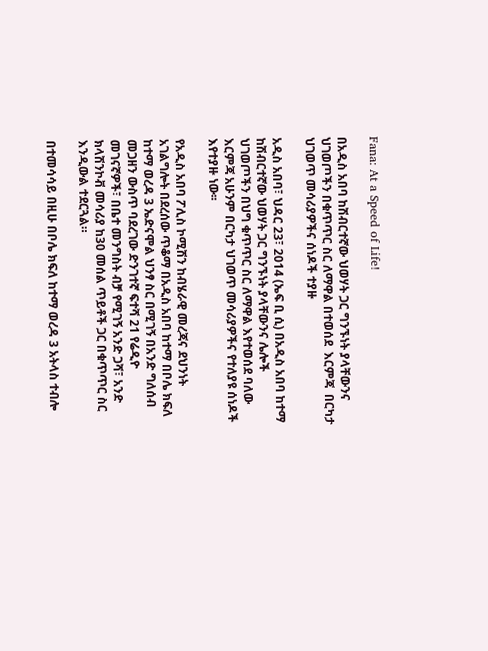Fana: At a Speed of Life!

በአዲስ አበባ ከሽብርተኛው ህወሃት ጋር ግንኙነት ያላቸውንና ህገወጦችን በቁጥጥር ስር ለማዋል በተወሰደ  እርምጃ  በርካታ ህገወጥ መሳሪያዎችና ሰነዶች ተያዙ

አዲስ አበባ፣ ህዳር 23፣ 2014 (ኤፍ ቢ ሲ) በአዲስ አበባ ከተማ ከሽብርተኛው ህወሃት ጋር ግንኙነት ያላቸውንና ሌሎች ህገወጦችን በህግ ቁጥጥር ስር ለማዋል እየተወሰደ ባለው እርምጃ አሁንም በርካታ ህገወጥ መሳሪያዎችና የተለያዩ ሰነዶች እየተያዙ ነው፡፡

የአዲስ አበባ ፖሊስ ኮሚሽን ከብሄራዊ መረጃና ደህንነት አገልግሎት በደረሰው ጥቆማ በአዲስ አበባ ከተማ በቦሌ ክፍለ ከተማ ወረዳ 3 ኤድናሞል ህንፃ ስር በሚገኝ በአንድ ግለሰብ መጋዘን ውስጥ ባደረገው ድንገተኛ ፍተሻ 21 የሬዲዮ መገናኛዎች፣ በቤተ መንግስት ብቻ የሚገኝ አንድ ጋሻ፣ አንድ ክላሽንኮቭ መሳሪያ ከ30 መሰል ጥይቶች ጋር በቁጥጥር ስር እንዲውል ተደርጓል።

በተመሳሳይ በዚሁ በቦሌ ክፍለ ከተማ ወረዳ 3 አትላስ ተብሎ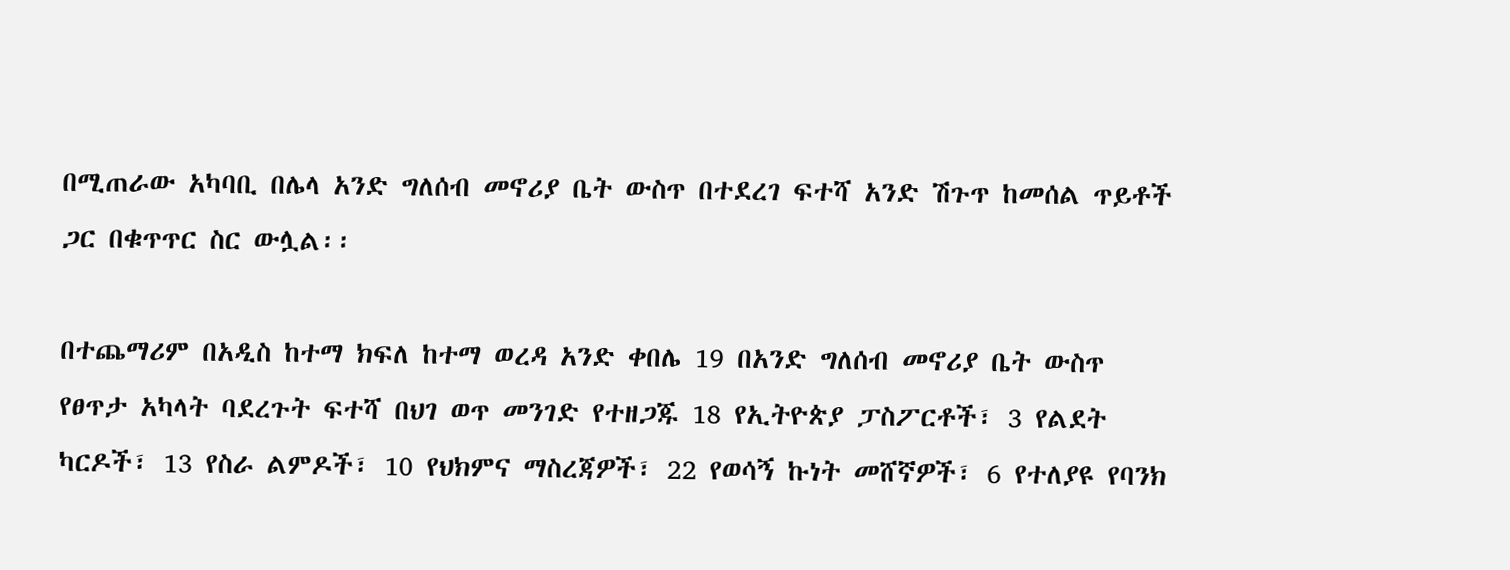በሚጠራው አካባቢ በሌላ አንድ ግለሰብ መኖሪያ ቤት ውስጥ በተደረገ ፍተሻ አንድ ሽጉጥ ከመሰል ጥይቶች ጋር በቁጥጥር ስር ውሏል፡፡

በተጨማሪም በአዲስ ከተማ ክፍለ ከተማ ወረዳ አንድ ቀበሌ 19 በአንድ ግለሰብ መኖሪያ ቤት ውስጥ የፀጥታ አካላት ባደረጉት ፍተሻ በህገ ወጥ መንገድ የተዘጋጁ 18 የኢትዮጵያ ፓስፖርቶች፣ 3 የልደት ካርዶች፣ 13 የስራ ልምዶች፣ 10 የህክምና ማስረጃዎች፣ 22 የወሳኝ ኩነት መሸኛዎች፣ 6 የተለያዩ የባንክ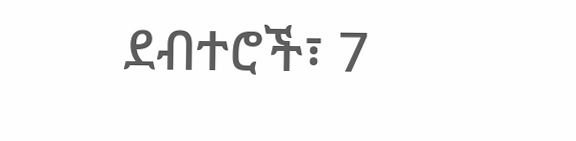ደብተሮች፣ 7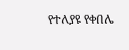የተለያዩ የቀበሌ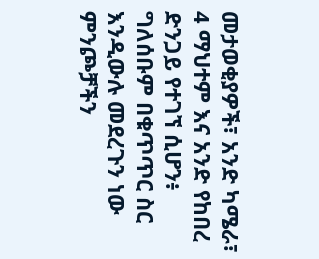መታወቂያዎች፣ አንድ ካሜራ፣ 4 ማህተም እና አንድ የከበረ ድንጋይ የተገኘ ሲሆን፥ ግለሰቡም በቁጥጥር ስር እንዲውሉ መደረጉን ነው ምንጮቻችን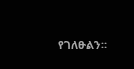የገለፁልን።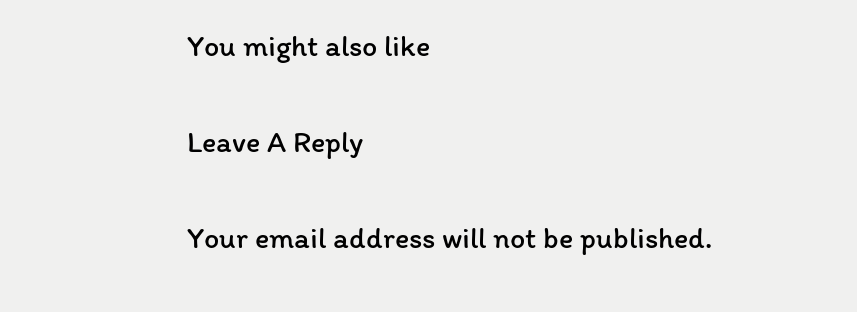You might also like

Leave A Reply

Your email address will not be published.